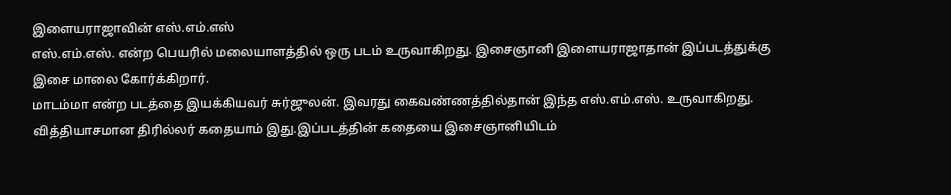இளையராஜாவின் எஸ்.எம்.எஸ்
எஸ்.எம்.எஸ். என்ற பெயரில் மலையாளத்தில் ஒரு படம் உருவாகிறது. இசைஞானி இளையராஜாதான் இப்படத்துக்கு இசை மாலை கோர்க்கிறார்.
மாடம்மா என்ற படத்தை இயக்கியவர் சுர்ஜுலன். இவரது கைவண்ணத்தில்தான் இந்த எஸ்.எம்.எஸ். உருவாகிறது. வித்தியாசமான திரில்லர் கதையாம் இது.இப்படத்தின் கதையை இசைஞானியிடம்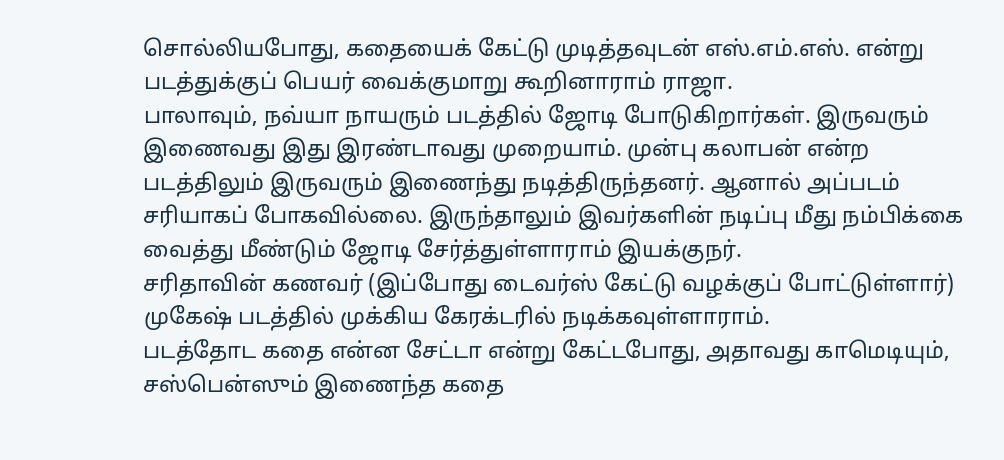சொல்லியபோது, கதையைக் கேட்டு முடித்தவுடன் எஸ்.எம்.எஸ். என்று படத்துக்குப் பெயர் வைக்குமாறு கூறினாராம் ராஜா.
பாலாவும், நவ்யா நாயரும் படத்தில் ஜோடி போடுகிறார்கள். இருவரும் இணைவது இது இரண்டாவது முறையாம். முன்பு கலாபன் என்ற படத்திலும் இருவரும் இணைந்து நடித்திருந்தனர். ஆனால் அப்படம் சரியாகப் போகவில்லை. இருந்தாலும் இவர்களின் நடிப்பு மீது நம்பிக்கை வைத்து மீண்டும் ஜோடி சேர்த்துள்ளாராம் இயக்குநர்.
சரிதாவின் கணவர் (இப்போது டைவர்ஸ் கேட்டு வழக்குப் போட்டுள்ளார்) முகேஷ் படத்தில் முக்கிய கேரக்டரில் நடிக்கவுள்ளாராம்.
படத்தோட கதை என்ன சேட்டா என்று கேட்டபோது, அதாவது காமெடியும், சஸ்பென்ஸும் இணைந்த கதை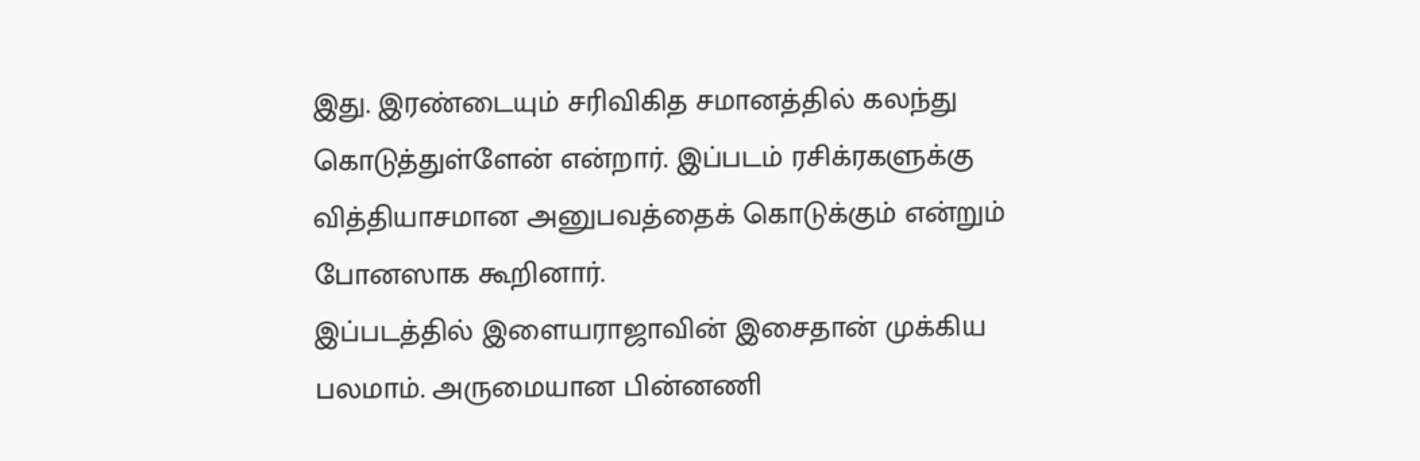இது. இரண்டையும் சரிவிகித சமானத்தில் கலந்து கொடுத்துள்ளேன் என்றார். இப்படம் ரசிக்ரகளுக்கு வித்தியாசமான அனுபவத்தைக் கொடுக்கும் என்றும் போனஸாக கூறினார்.
இப்படத்தில் இளையராஜாவின் இசைதான் முக்கிய பலமாம். அருமையான பின்னணி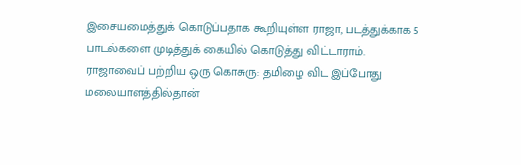இசையமைத்துக் கொடுப்பதாக கூறியுள்ள ராஜா, படத்துக்காக 5 பாடல்களை முடித்துக் கையில் கொடுத்து விட்டாராம்.
ராஜாவைப் பற்றிய ஒரு கொசுரு: தமிழை விட இப்போது மலையாளத்தில்தான்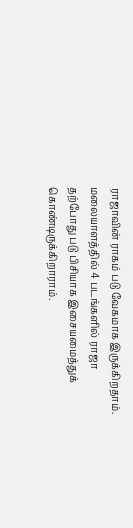ராஜாவின் ராகம் படு வேகமாக இருக்கிறதாம். மலையாளத்தில் 4 படங்களில் ராஜா தற்போது படு பிசியாக இசையமைத்துக் கொண்டிருக்கிறாராம்.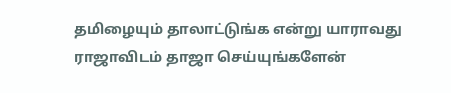தமிழையும் தாலாட்டுங்க என்று யாராவது ராஜாவிடம் தாஜா செய்யுங்களேன்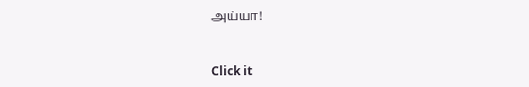அய்யா!


Click it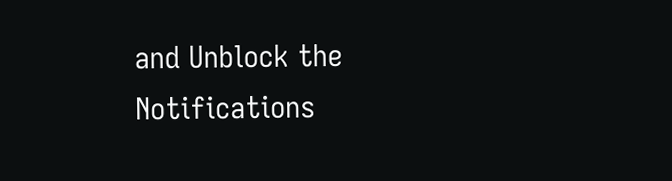and Unblock the Notifications